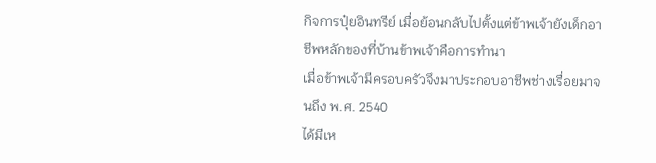กิจการปุ๋ยอินทรีย์ เมื่อย้อนกลับไปตั้งแต่ข้าพเจ้ายังเด็กอาชีพหลักของที่บ้านข้าพเจ้าคือการทำนา
เมื่อข้าพเจ้ามีครอบครัวจึงมาประกอบอาชีพช่างเรื่อยมาจนถึง พ.ศ. 2540
ได้มีเห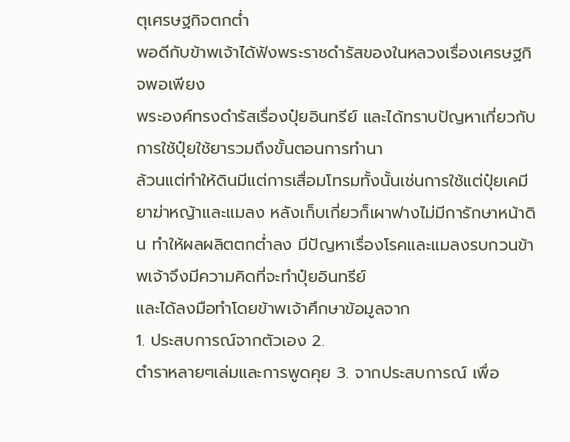ตุเศรษฐกิจตกต่ำ
พอดีกับข้าพเจ้าได้ฟังพระราชดำรัสของในหลวงเรื่องเศรษฐกิจพอเพียง
พระองค์ทรงดำรัสเรื่องปุ๋ยอินทรีย์ และได้ทราบปัญหาเกี่ยวกับการใช้ปุ๋ยใช้ยารวมถึงขั้นตอนการทำนา
ล้วนแต่ทำให้ดินมีแต่การเสื่อมโทรมทั้งนั้นเช่นการใช้แต่ปุ๋ยเคมียาฆ่าหญ้าและแมลง หลังเก็บเกี่ยวก็เผาฟางไม่มีการักษาหน้าดิน ทำให้ผลผลิตตกต่ำลง มีปัญหาเรื่องโรคและแมลงรบกวนข้าพเจ้าจึงมีความคิดที่จะทำปุ๋ยอินทรีย์
และได้ลงมือทำโดยข้าพเจ้าศึกษาข้อมูลจาก
1. ประสบการณ์จากตัวเอง 2.
ตำราหลายๆเล่มและการพูดคุย 3. จากประสบการณ์ เพื่อ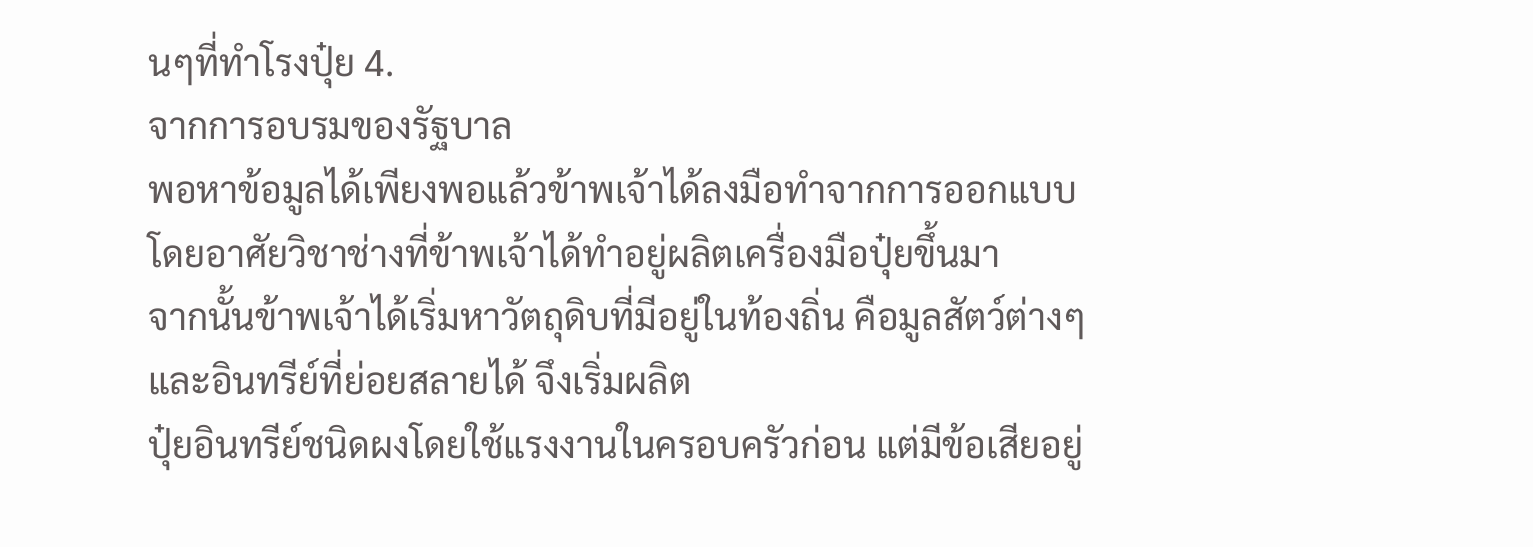นๆที่ทำโรงปุ๋ย 4.
จากการอบรมของรัฐบาล
พอหาข้อมูลได้เพียงพอแล้วข้าพเจ้าได้ลงมือทำจากการออกแบบ
โดยอาศัยวิชาช่างที่ข้าพเจ้าได้ทำอยู่ผลิตเครื่องมือปุ๋ยขึ้นมา
จากนั้นข้าพเจ้าได้เริ่มหาวัตถุดิบที่มีอยู่ในท้องถิ่น คือมูลสัตว์ต่างๆ
และอินทรีย์ที่ย่อยสลายได้ จึงเริ่มผลิต
ปุ๋ยอินทรีย์ชนิดผงโดยใช้แรงงานในครอบครัวก่อน แต่มีข้อเสียอยู่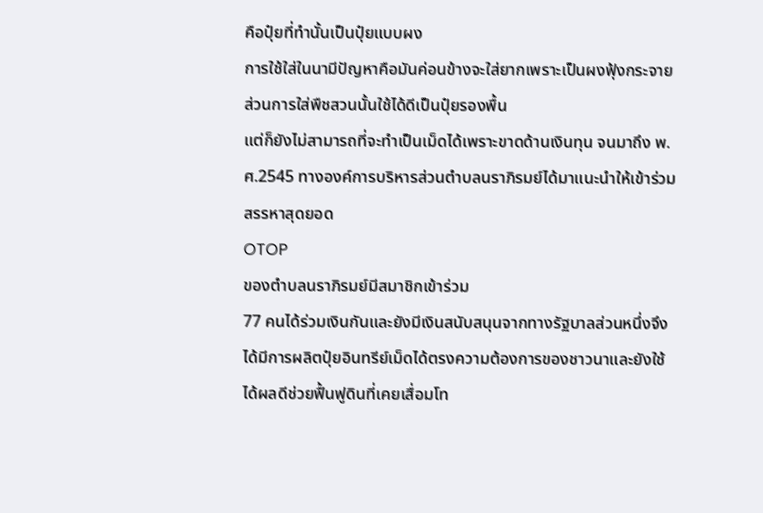คือปุ๋ยที่ทำนั้นเป็นปุ๋ยแบบผง
การใช้ใส่ในนามีปัญหาคือมันค่อนข้างจะใส่ยากเพราะเป็นผงฟุ้งกระจาย ส่วนการใส่พืชสวนนั้นใช้ได้ดีเป็นปุ๋ยรองพื้น
แต่ก็ยังไม่สามารถที่จะทำเป็นเม็ดได้เพราะขาดด้านเงินทุน จนมาถึง พ.ศ.2545 ทางองค์การบริหารส่วนตำบลนราภิรมย์ได้มาแนะนำให้เข้าร่วมสรรหาสุดยอด
OTOP
ของตำบลนราภิรมย์มีสมาชิกเข้าร่วม
77 คนได้ร่วมเงินกันและยังมีเงินสนับสนุนจากทางรัฐบาลส่วนหนึ่งจึงได้มีการผลิตปุ๋ยอินทรีย์เม็ดได้ตรงความต้องการของชาวนาและยังใช้ได้ผลดีช่วยฟื้นฟูดินที่เคยเสื่อมโท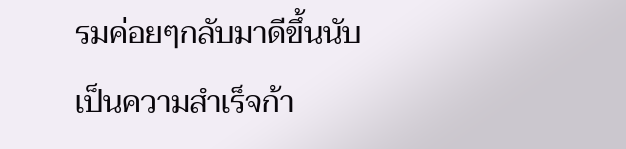รมค่อยๆกลับมาดีขึ้นนับเป็นความสำเร็จก้า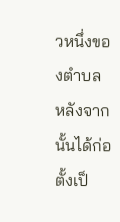วหนึ่งของตำบล หลังจากนั้นได้ก่อตั้งเป็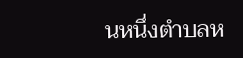นหนึ่งตำบลห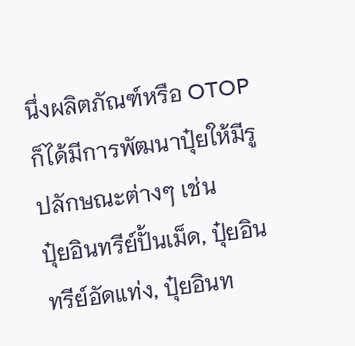นึ่งผลิตภัณฑ์หรือ OTOP ก็ได้มีการพัฒนาปุ๋ยให้มีรูปลักษณะต่างๆ เช่น
ปุ๋ยอินทรีย์ปั้นเม็ด, ปุ๋ยอินทรีย์อัดแท่ง, ปุ๋ยอินท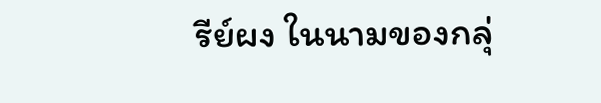รีย์ผง ในนามของกลุ่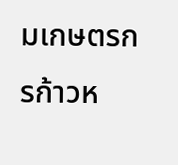มเกษตรกรก้าวห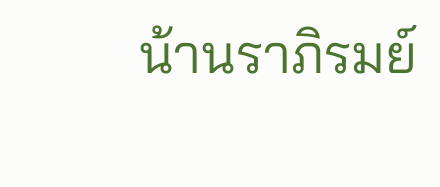น้านราภิรมย์